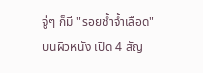จู่ๆ ก็มี "รอยช้ำจ้ำเลือด" บนผิวหนัง เปิด 4 สัญ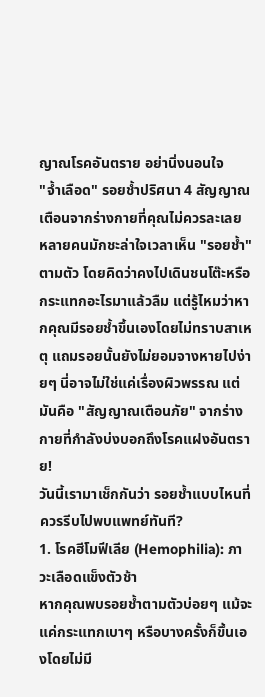ญาณโรคอันตราย อย่านิ่งนอนใจ
"จ้ำเลือด" รอยช้ำปริศนา 4 สัญญาณเตือนจากร่างกายที่คุณไม่ควรละเลย
หลายคนมักชะล่าใจเวลาเห็น "รอยช้ำ" ตามตัว โดยคิดว่าคงไปเดินชนโต๊ะหรือกระแทกอะไรมาแล้วลืม แต่รู้ไหมว่าหากคุณมีรอยช้ำขึ้นเองโดยไม่ทราบสาเหตุ แถมรอยนั้นยังไม่ยอมจางหายไปง่ายๆ นี่อาจไม่ใช่แค่เรื่องผิวพรรณ แต่มันคือ "สัญญาณเตือนภัย" จากร่างกายที่กำลังบ่งบอกถึงโรคแฝงอันตราย!
วันนี้เรามาเช็กกันว่า รอยช้ำแบบไหนที่ควรรีบไปพบแพทย์ทันที?
1. โรคฮีโมฟีเลีย (Hemophilia): ภาวะเลือดแข็งตัวช้า
หากคุณพบรอยช้ำตามตัวบ่อยๆ แม้จะแค่กระแทกเบาๆ หรือบางครั้งก็ขึ้นเองโดยไม่มี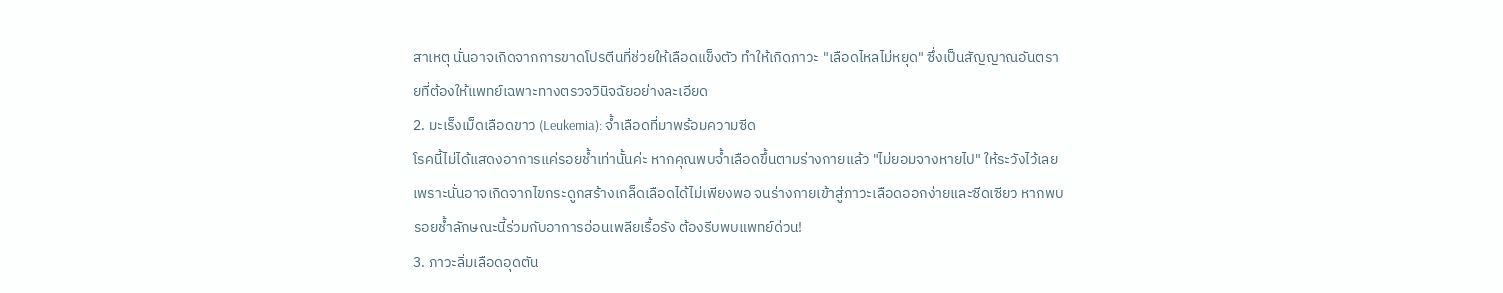สาเหตุ นั่นอาจเกิดจากการขาดโปรตีนที่ช่วยให้เลือดแข็งตัว ทำให้เกิดภาวะ "เลือดไหลไม่หยุด" ซึ่งเป็นสัญญาณอันตรายที่ต้องให้แพทย์เฉพาะทางตรวจวินิจฉัยอย่างละเอียด
2. มะเร็งเม็ดเลือดขาว (Leukemia): จ้ำเลือดที่มาพร้อมความซีด
โรคนี้ไม่ได้แสดงอาการแค่รอยช้ำเท่านั้นค่ะ หากคุณพบจ้ำเลือดขึ้นตามร่างกายแล้ว "ไม่ยอมจางหายไป" ให้ระวังไว้เลย เพราะนั่นอาจเกิดจากไขกระดูกสร้างเกล็ดเลือดได้ไม่เพียงพอ จนร่างกายเข้าสู่ภาวะเลือดออกง่ายและซีดเซียว หากพบรอยช้ำลักษณะนี้ร่วมกับอาการอ่อนเพลียเรื้อรัง ต้องรีบพบแพทย์ด่วน!
3. ภาวะลิ่มเลือดอุดตัน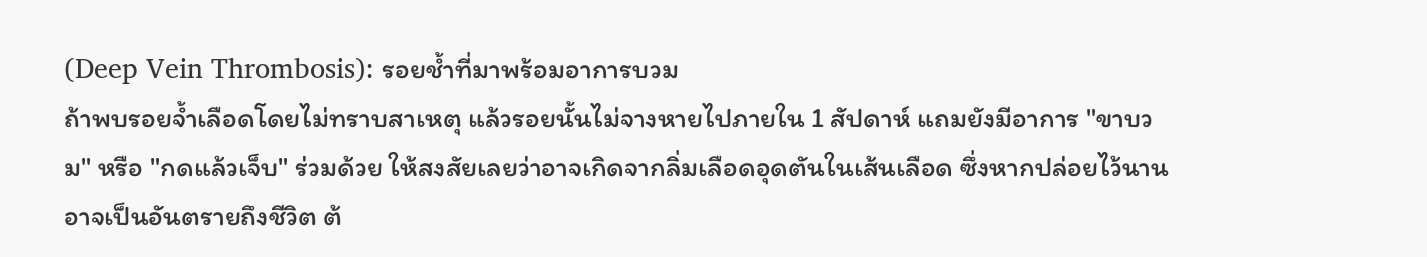(Deep Vein Thrombosis): รอยช้ำที่มาพร้อมอาการบวม
ถ้าพบรอยจ้ำเลือดโดยไม่ทราบสาเหตุ แล้วรอยนั้นไม่จางหายไปภายใน 1 สัปดาห์ แถมยังมีอาการ "ขาบวม" หรือ "กดแล้วเจ็บ" ร่วมด้วย ให้สงสัยเลยว่าอาจเกิดจากลิ่มเลือดอุดตันในเส้นเลือด ซึ่งหากปล่อยไว้นานอาจเป็นอันตรายถึงชีวิต ต้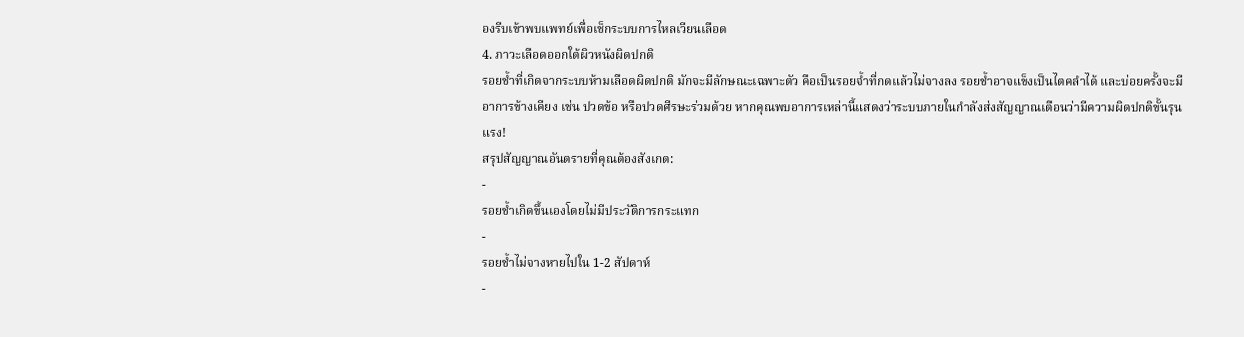องรีบเข้าพบแพทย์เพื่อเช็กระบบการไหลเวียนเลือด
4. ภาวะเลือดออกใต้ผิวหนังผิดปกติ
รอยช้ำที่เกิดจากระบบห้ามเลือดผิดปกติ มักจะมีลักษณะเฉพาะตัว คือเป็นรอยจ้ำที่กดแล้วไม่จางลง รอยช้ำอาจแข็งเป็นไตคลำได้ และบ่อยครั้งจะมีอาการข้างเคียง เช่น ปวดข้อ หรือปวดศีรษะร่วมด้วย หากคุณพบอาการเหล่านี้แสดงว่าระบบภายในกำลังส่งสัญญาณเตือนว่ามีความผิดปกติขั้นรุนแรง!
สรุปสัญญาณอันตรายที่คุณต้องสังเกต:
-
รอยช้ำเกิดขึ้นเองโดยไม่มีประวัติการกระแทก
-
รอยช้ำไม่จางหายไปใน 1-2 สัปดาห์
-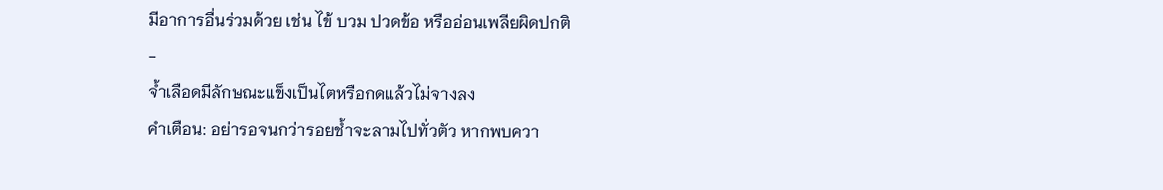มีอาการอื่นร่วมด้วย เช่น ไข้ บวม ปวดข้อ หรืออ่อนเพลียผิดปกติ
-
จ้ำเลือดมีลักษณะแข็งเป็นไตหรือกดแล้วไม่จางลง
คำเตือน: อย่ารอจนกว่ารอยช้ำจะลามไปทั่วตัว หากพบควา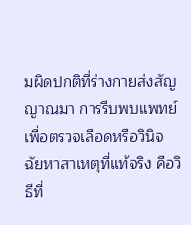มผิดปกติที่ร่างกายส่งสัญญาณมา การรีบพบแพทย์เพื่อตรวจเลือดหรือวินิจฉัยหาสาเหตุที่แท้จริง คือวิธีที่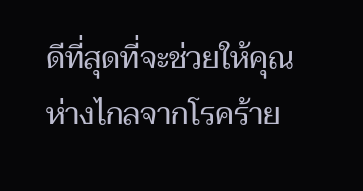ดีที่สุดที่จะช่วยให้คุณห่างไกลจากโรคร้าย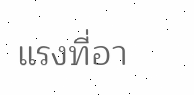แรงที่อา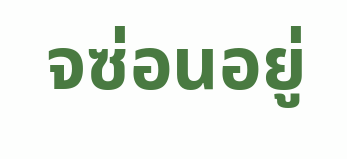จซ่อนอยู่